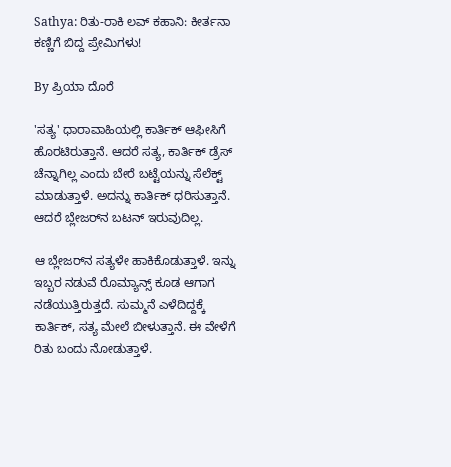Sathya: ರಿತು-ರಾಕಿ ಲವ್ ಕಹಾನಿ: ಕೀರ್ತನಾ ಕಣ್ಣಿಗೆ ಬಿದ್ದ ಪ್ರೇಮಿಗಳು!

By ಪ್ರಿಯಾ ದೊರೆ

'ಸತ್ಯ' ಧಾರಾವಾಹಿಯಲ್ಲಿ ಕಾರ್ತಿಕ್ ಆಫೀಸಿಗೆ ಹೊರಟಿರುತ್ತಾನೆ. ಆದರೆ ಸತ್ಯ, ಕಾರ್ತಿಕ್ ಡ್ರೆಸ್ ಚೆನ್ನಾಗಿಲ್ಲ ಎಂದು ಬೇರೆ ಬಟ್ಟೆಯನ್ನು ಸೆಲೆಕ್ಟ್ ಮಾಡುತ್ತಾಳೆ. ಅದನ್ನು ಕಾರ್ತಿಕ್ ಧರಿಸುತ್ತಾನೆ. ಆದರೆ ಬ್ಲೇಜರ್‌ನ ಬಟನ್ ಇರುವುದಿಲ್ಲ.

ಆ ಬ್ಲೇಜರ್‌ನ ಸತ್ಯಳೇ ಹಾಕಿಕೊಡುತ್ತಾಳೆ. ಇನ್ನು ಇಬ್ಬರ ನಡುವೆ ರೊಮ್ಯಾನ್ಸ್ ಕೂಡ ಆಗಾಗ ನಡೆಯುತ್ತಿರುತ್ತದೆ. ಸುಮ್ಮನೆ ಎಳೆದಿದ್ದಕ್ಕೆ ಕಾರ್ತಿಕ್, ಸತ್ಯ ಮೇಲೆ ಬೀಳುತ್ತಾನೆ. ಈ ವೇಳೆಗೆ ರಿತು ಬಂದು ನೋಡುತ್ತಾಳೆ.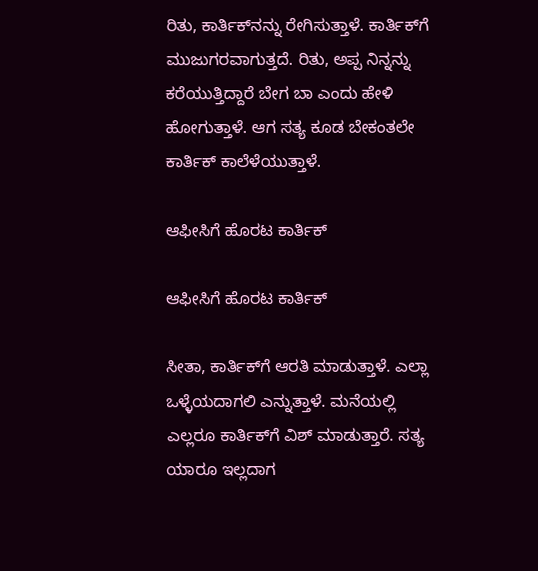ರಿತು, ಕಾರ್ತಿಕ್‌ನನ್ನು ರೇಗಿಸುತ್ತಾಳೆ. ಕಾರ್ತಿಕ್‌ಗೆ ಮುಜುಗರವಾಗುತ್ತದೆ. ರಿತು, ಅಪ್ಪ ನಿನ್ನನ್ನು ಕರೆಯುತ್ತಿದ್ದಾರೆ ಬೇಗ ಬಾ ಎಂದು ಹೇಳಿ ಹೋಗುತ್ತಾಳೆ. ಆಗ ಸತ್ಯ ಕೂಡ ಬೇಕಂತಲೇ ಕಾರ್ತಿಕ್ ಕಾಲೆಳೆಯುತ್ತಾಳೆ.

ಆಫೀಸಿಗೆ ಹೊರಟ ಕಾರ್ತಿಕ್

ಆಫೀಸಿಗೆ ಹೊರಟ ಕಾರ್ತಿಕ್

ಸೀತಾ, ಕಾರ್ತಿಕ್‌ಗೆ ಆರತಿ ಮಾಡುತ್ತಾಳೆ. ಎಲ್ಲಾ ಒಳ್ಳೆಯದಾಗಲಿ ಎನ್ನುತ್ತಾಳೆ. ಮನೆಯಲ್ಲಿ ಎಲ್ಲರೂ ಕಾರ್ತಿಕ್‌ಗೆ ವಿಶ್ ಮಾಡುತ್ತಾರೆ. ಸತ್ಯ ಯಾರೂ ಇಲ್ಲದಾಗ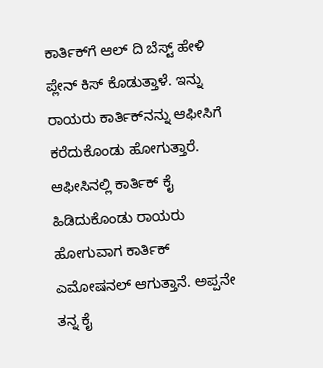ಕಾರ್ತಿಕ್‌ಗೆ ಆಲ್ ದಿ ಬೆಸ್ಟ್ ಹೇಳಿ ಪ್ಲೇನ್ ಕಿಸ್ ಕೊಡುತ್ತಾಳೆ. ಇನ್ನು ರಾಯರು ಕಾರ್ತಿಕ್‌ನನ್ನು ಆಫೀಸಿಗೆ ಕರೆದುಕೊಂಡು ಹೋಗುತ್ತಾರೆ. ಆಫೀಸಿನಲ್ಲಿ ಕಾರ್ತಿಕ್ ಕೈ ಹಿಡಿದುಕೊಂಡು ರಾಯರು ಹೋಗುವಾಗ ಕಾರ್ತಿಕ್ ಎಮೋಷನಲ್ ಆಗುತ್ತಾನೆ. ಅಪ್ಪನೇ ತನ್ನ ಕೈ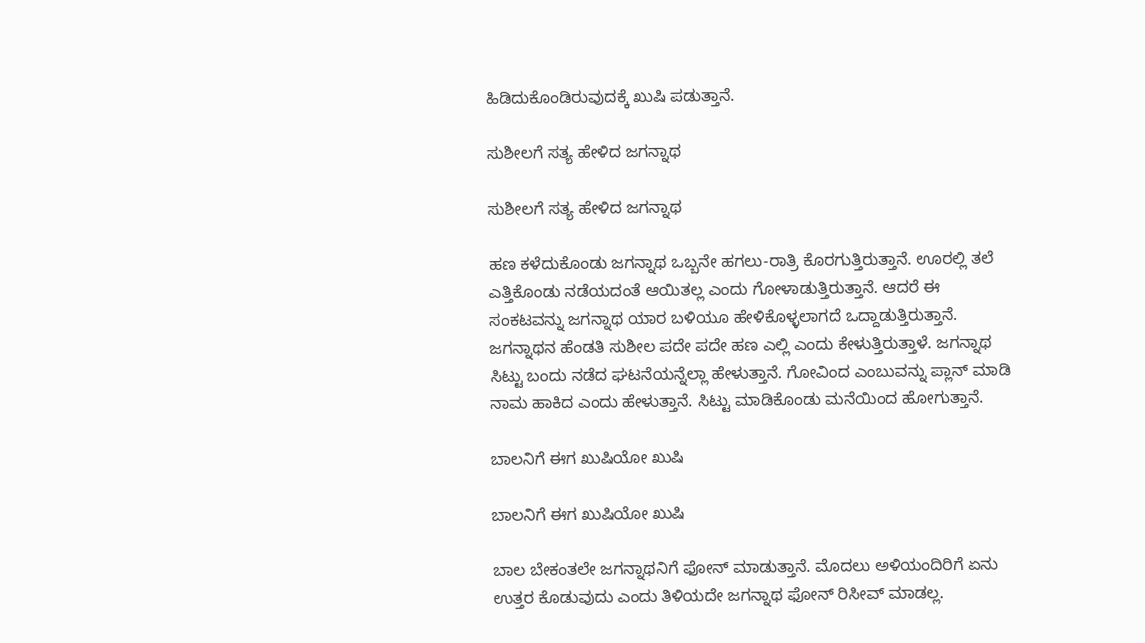ಹಿಡಿದುಕೊಂಡಿರುವುದಕ್ಕೆ ಖುಷಿ ಪಡುತ್ತಾನೆ.

ಸುಶೀಲಗೆ ಸತ್ಯ ಹೇಳಿದ ಜಗನ್ನಾಥ

ಸುಶೀಲಗೆ ಸತ್ಯ ಹೇಳಿದ ಜಗನ್ನಾಥ

ಹಣ ಕಳೆದುಕೊಂಡು ಜಗನ್ನಾಥ ಒಬ್ಬನೇ ಹಗಲು-ರಾತ್ರಿ ಕೊರಗುತ್ತಿರುತ್ತಾನೆ. ಊರಲ್ಲಿ ತಲೆ ಎತ್ತಿಕೊಂಡು ನಡೆಯದಂತೆ ಆಯಿತಲ್ಲ ಎಂದು ಗೋಳಾಡುತ್ತಿರುತ್ತಾನೆ. ಆದರೆ ಈ ಸಂಕಟವನ್ನು ಜಗನ್ನಾಥ ಯಾರ ಬಳಿಯೂ ಹೇಳಿಕೊಳ್ಳಲಾಗದೆ ಒದ್ದಾಡುತ್ತಿರುತ್ತಾನೆ. ಜಗನ್ನಾಥನ ಹೆಂಡತಿ ಸುಶೀಲ ಪದೇ ಪದೇ ಹಣ ಎಲ್ಲಿ ಎಂದು ಕೇಳುತ್ತಿರುತ್ತಾಳೆ. ಜಗನ್ನಾಥ ಸಿಟ್ಟು ಬಂದು ನಡೆದ ಘಟನೆಯನ್ನೆಲ್ಲಾ ಹೇಳುತ್ತಾನೆ. ಗೋವಿಂದ ಎಂಬುವನ್ನು ಪ್ಲಾನ್ ಮಾಡಿ ನಾಮ ಹಾಕಿದ ಎಂದು ಹೇಳುತ್ತಾನೆ. ಸಿಟ್ಟು ಮಾಡಿಕೊಂಡು ಮನೆಯಿಂದ ಹೋಗುತ್ತಾನೆ.

ಬಾಲನಿಗೆ ಈಗ ಖುಷಿಯೋ ಖುಷಿ

ಬಾಲನಿಗೆ ಈಗ ಖುಷಿಯೋ ಖುಷಿ

ಬಾಲ ಬೇಕಂತಲೇ ಜಗನ್ನಾಥನಿಗೆ ಫೋನ್ ಮಾಡುತ್ತಾನೆ. ಮೊದಲು ಅಳಿಯಂದಿರಿಗೆ ಏನು ಉತ್ತರ ಕೊಡುವುದು ಎಂದು ತಿಳಿಯದೇ ಜಗನ್ನಾಥ ಫೋನ್ ರಿಸೀವ್ ಮಾಡಲ್ಲ.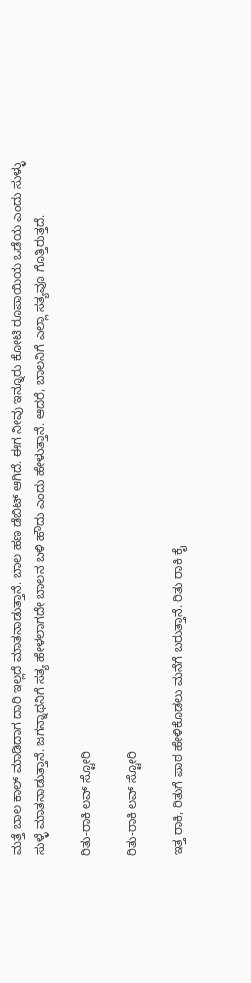ಮತ್ತೆ ಬಾಲ ಕಾಲ್ ಮಾಡಿದಾಗ ದಾರಿ ಇಲ್ಲದೆ ಮಾತನಾಡುತ್ತಾನೆ. ಬಾಲ ಹಣ ಡೆಬಿಟ್ ಆಗಿದೆ. ಈಗ ನೀವು ಇನ್ನೂರು ಕೋಟಿ ರೂಪಾಯಿಯ ಒಡೆಯ ಎಂದು ಸುಳ್ಳು ಸುಳ್ಳೆ ಮಾತನಾಡುತ್ತಾನೆ. ಜಗನ್ನಾಥನಿಗೆ ಸತ್ಯ ಹೇಳಲಾಗದೇ ಬಾಲನ ಬಳಿ ಹೌದು ಎಂದು ಹೇಳುತ್ತಾನೆ. ಆದರೆ, ಬಾಲನಿಗೆ ಎಲ್ಲಾ ಸತ್ಯವೂ ಗೊತ್ತಿರುತ್ತದೆ.

ರಿತು-ರಾಕಿ ಲವ್ ಸ್ಟೋರಿ

ರಿತು-ರಾಕಿ ಲವ್ ಸ್ಟೋರಿ

ಇತ್ತ ರಾಕಿ, ರಿತುಗೆ ಪಾಠ ಹೇಳಿಕೊಡಲು ಮನೆಗೆ ಬರುತ್ತಾನೆ. ರಿತು ರಾಕಿ ಕೈ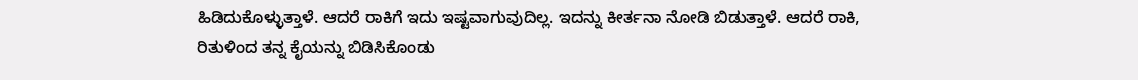ಹಿಡಿದುಕೊಳ್ಳುತ್ತಾಳೆ. ಆದರೆ ರಾಕಿಗೆ ಇದು ಇಷ್ಟವಾಗುವುದಿಲ್ಲ. ಇದನ್ನು ಕೀರ್ತನಾ ನೋಡಿ ಬಿಡುತ್ತಾಳೆ. ಆದರೆ ರಾಕಿ, ರಿತುಳಿಂದ ತನ್ನ ಕೈಯನ್ನು ಬಿಡಿಸಿಕೊಂಡು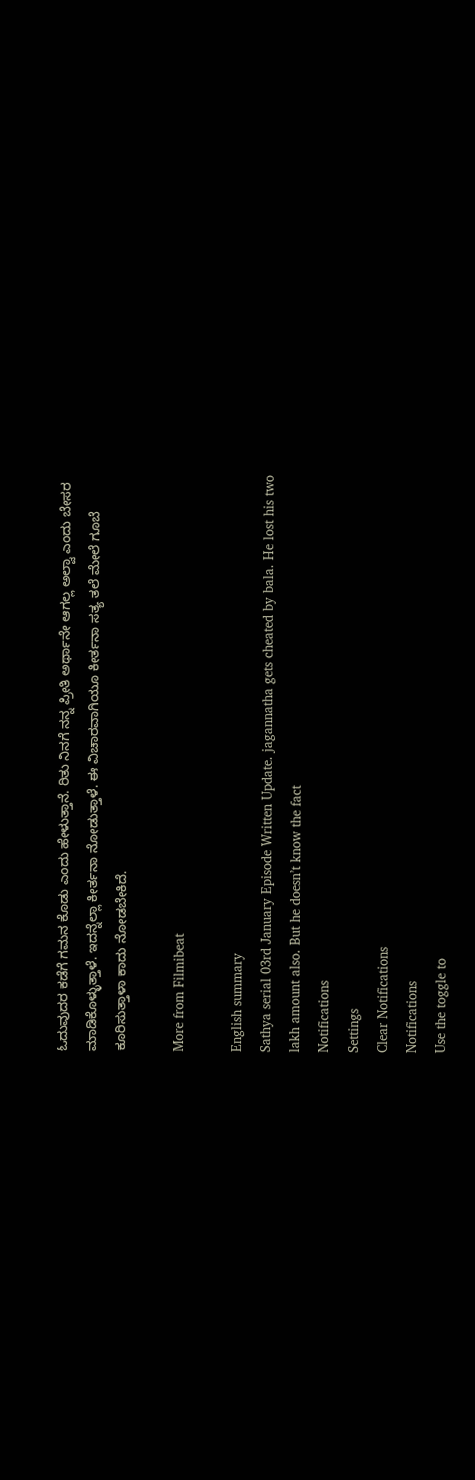ಓದುವುದರ ಕಡೆಗೆ ಗಮನ ಕೊಡು ಎಂದು ಹೇಳುತ್ತಾನೆ. ರಿತು ನಿನಗೆ ನನ್ನ ಪ್ರೀತಿ ಅರ್ಥಾನೇ ಆಗಲ್ಲ ಅಲ್ವಾ ಎಂದು ಬೇಸರ ಮಾಡಿಕೊಳ್ಳುತ್ತಾಳೆ. ಇದನ್ನೆಲ್ಲಾ ಕೀರ್ತನಾ ನೋಡುತ್ತಾಳೆ. ಈ ವಿಚಾರವಾಗಿಯೂ ಕೀರ್ತನಾ ಸತ್ಯ ತಲೆ ಮೇಲೆ ಗೂಬೆ ಕೂರಿಸುತ್ತಾಳಾ ಕಾದು ನೋಡಬೇಕಿದೆ.

More from Filmibeat

English summary
Sathya serial 03rd January Episode Written Update. jagannatha gets cheated by bala. He lost his two lakh amount also. But he doesn’t know the fact
Notifications
Settings
Clear Notifications
Notifications
Use the toggle to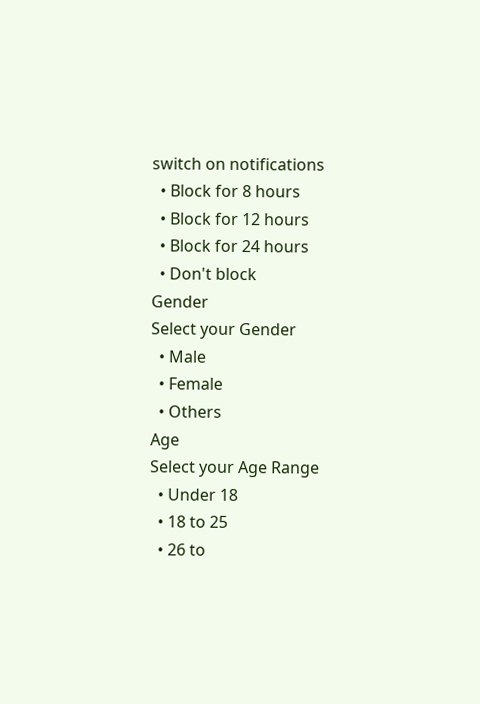switch on notifications
  • Block for 8 hours
  • Block for 12 hours
  • Block for 24 hours
  • Don't block
Gender
Select your Gender
  • Male
  • Female
  • Others
Age
Select your Age Range
  • Under 18
  • 18 to 25
  • 26 to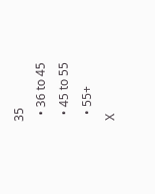35
  • 36 to 45
  • 45 to 55
  • 55+
X